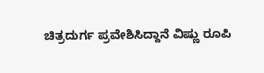ಚಿತ್ರದುರ್ಗ ಪ್ರವೇಶಿಸಿದ್ದಾನೆ ವಿಷ್ಣು ರೂಪಿ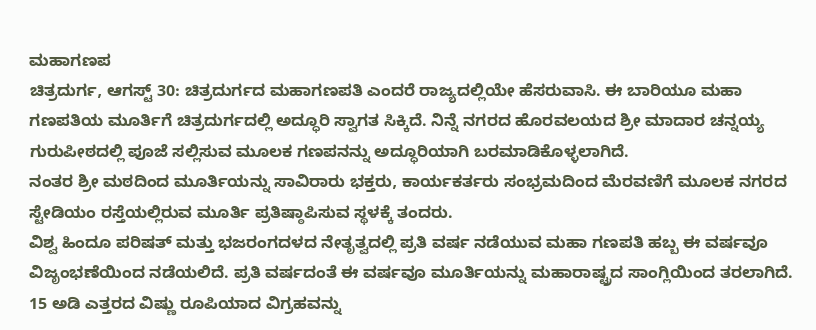ಮಹಾಗಣಪ
ಚಿತ್ರದುರ್ಗ, ಆಗಸ್ಟ್ 30: ಚಿತ್ರದುರ್ಗದ ಮಹಾಗಣಪತಿ ಎಂದರೆ ರಾಜ್ಯದಲ್ಲಿಯೇ ಹೆಸರುವಾಸಿ. ಈ ಬಾರಿಯೂ ಮಹಾ ಗಣಪತಿಯ ಮೂರ್ತಿಗೆ ಚಿತ್ರದುರ್ಗದಲ್ಲಿ ಅದ್ಧೂರಿ ಸ್ವಾಗತ ಸಿಕ್ಕಿದೆ. ನಿನ್ನೆ ನಗರದ ಹೊರವಲಯದ ಶ್ರೀ ಮಾದಾರ ಚನ್ನಯ್ಯ ಗುರುಪೀಠದಲ್ಲಿ ಪೂಜೆ ಸಲ್ಲಿಸುವ ಮೂಲಕ ಗಣಪನನ್ನು ಅದ್ಧೂರಿಯಾಗಿ ಬರಮಾಡಿಕೊಳ್ಳಲಾಗಿದೆ.
ನಂತರ ಶ್ರೀ ಮಠದಿಂದ ಮೂರ್ತಿಯನ್ನು ಸಾವಿರಾರು ಭಕ್ತರು, ಕಾರ್ಯಕರ್ತರು ಸಂಭ್ರಮದಿಂದ ಮೆರವಣಿಗೆ ಮೂಲಕ ನಗರದ ಸ್ಟೇಡಿಯಂ ರಸ್ತೆಯಲ್ಲಿರುವ ಮೂರ್ತಿ ಪ್ರತಿಷ್ಠಾಪಿಸುವ ಸ್ಥಳಕ್ಕೆ ತಂದರು.
ವಿಶ್ವ ಹಿಂದೂ ಪರಿಷತ್ ಮತ್ತು ಭಜರಂಗದಳದ ನೇತೃತ್ವದಲ್ಲಿ ಪ್ರತಿ ವರ್ಷ ನಡೆಯುವ ಮಹಾ ಗಣಪತಿ ಹಬ್ಬ ಈ ವರ್ಷವೂ ವಿಜೃಂಭಣೆಯಿಂದ ನಡೆಯಲಿದೆ. ಪ್ರತಿ ವರ್ಷದಂತೆ ಈ ವರ್ಷವೂ ಮೂರ್ತಿಯನ್ನು ಮಹಾರಾಷ್ಟ್ರದ ಸಾಂಗ್ಲಿಯಿಂದ ತರಲಾಗಿದೆ. 15 ಅಡಿ ಎತ್ತರದ ವಿಷ್ಣು ರೂಪಿಯಾದ ವಿಗ್ರಹವನ್ನು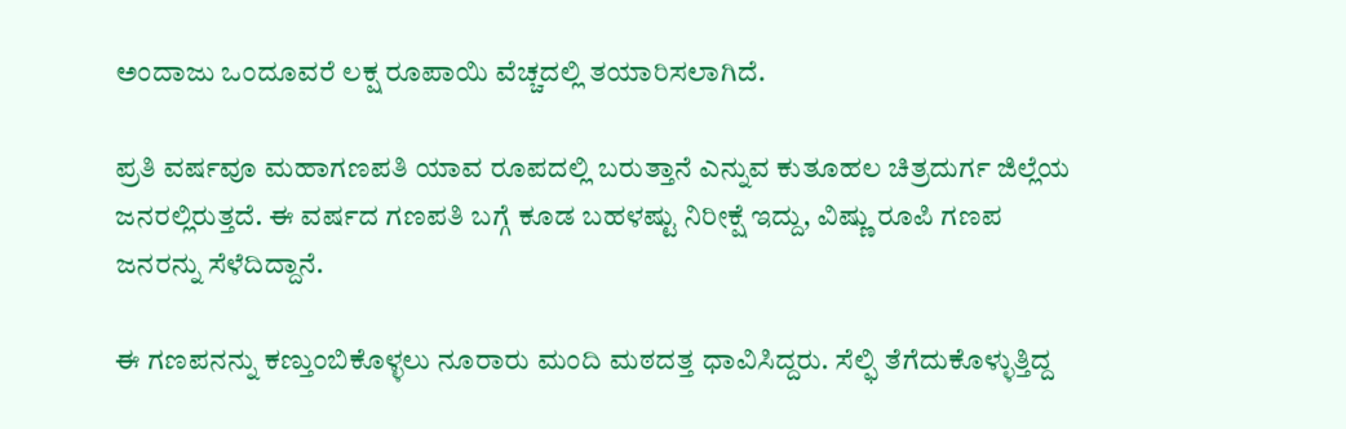ಅಂದಾಜು ಒಂದೂವರೆ ಲಕ್ಷ ರೂಪಾಯಿ ವೆಚ್ಚದಲ್ಲಿ ತಯಾರಿಸಲಾಗಿದೆ.

ಪ್ರತಿ ವರ್ಷವೂ ಮಹಾಗಣಪತಿ ಯಾವ ರೂಪದಲ್ಲಿ ಬರುತ್ತಾನೆ ಎನ್ನುವ ಕುತೂಹಲ ಚಿತ್ರದುರ್ಗ ಜಿಲ್ಲೆಯ ಜನರಲ್ಲಿರುತ್ತದೆ. ಈ ವರ್ಷದ ಗಣಪತಿ ಬಗ್ಗೆ ಕೂಡ ಬಹಳಷ್ಟು ನಿರೀಕ್ಷೆ ಇದ್ದು, ವಿಷ್ಣು ರೂಪಿ ಗಣಪ ಜನರನ್ನು ಸೆಳೆದಿದ್ದಾನೆ.

ಈ ಗಣಪನನ್ನು ಕಣ್ತುಂಬಿಕೊಳ್ಳಲು ನೂರಾರು ಮಂದಿ ಮಠದತ್ತ ಧಾವಿಸಿದ್ದರು. ಸೆಲ್ಫಿ ತೆಗೆದುಕೊಳ್ಳುತ್ತಿದ್ದ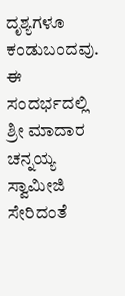ದೃಶ್ಯಗಳೂ ಕಂಡುಬಂದವು. ಈ ಸಂದರ್ಭದಲ್ಲಿ ಶ್ರೀ ಮಾದಾರ ಚನ್ನಯ್ಯ ಸ್ವಾಮೀಜಿ ಸೇರಿದಂತೆ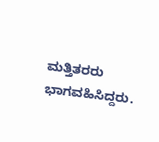ಮತ್ತಿತರರು ಭಾಗವಹಿಸಿದ್ದರು.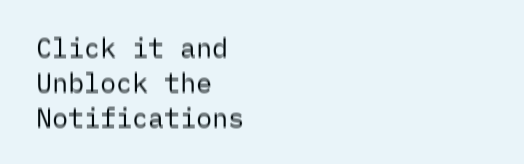Click it and Unblock the Notifications